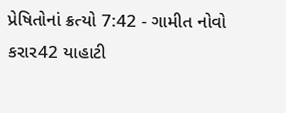પ્રેષિતોનાં ક્રત્યો 7:42 - ગામીત નોવો કરાર42 યાહાટી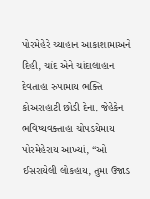પોરમેહેરે ચ્યાહાન આકાશામાઅને દિહી, ચાંદ એને ચાંદાલાહાન દેવતાહા રુપામાય ભક્તિ કોઅરાહાટી છોડી દેના. જેહેકેન ભવિષ્યવક્તાહા ચોપડયેમાય પોરમેહેરાય આખ્યાં, “ઓ ઈસરાયેલી લોકહાય, તુમા ઉજાડ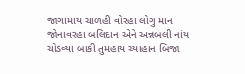જાગામાય ચાળહી વોરહા લોગુ માન જોનાવરહા બલિદાન એને અન્નબલી નાંય ચોડવ્યા બાકી તુમહાય ચ્યાહાન બિજા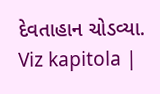દેવતાહાન ચોડવ્યા. Viz kapitola |